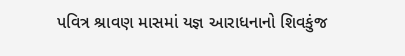પવિત્ર શ્રાવણ માસમાં યજ્ઞ આરાધનાનો શિવકુંજ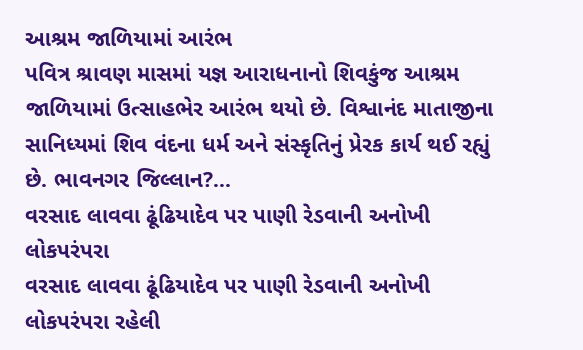આશ્રમ જાળિયામાં આરંભ
પવિત્ર શ્રાવણ માસમાં યજ્ઞ આરાધનાનો શિવકુંજ આશ્રમ જાળિયામાં ઉત્સાહભેર આરંભ થયો છે. વિશ્વાનંદ માતાજીના સાનિધ્યમાં શિવ વંદના ધર્મ અને સંસ્કૃતિનું પ્રેરક કાર્ય થઈ રહ્યું છે. ભાવનગર જિલ્લાન?...
વરસાદ લાવવા ઢૂંઢિયાદેવ પર પાણી રેડવાની અનોખી લોકપરંપરા
વરસાદ લાવવા ઢૂંઢિયાદેવ પર પાણી રેડવાની અનોખી લોકપરંપરા રહેલી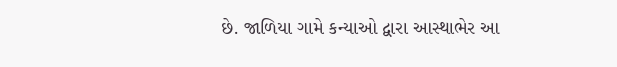છે. જાળિયા ગામે કન્યાઓ દ્વારા આસ્થાભેર આ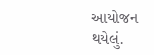આયોજન થયેલું.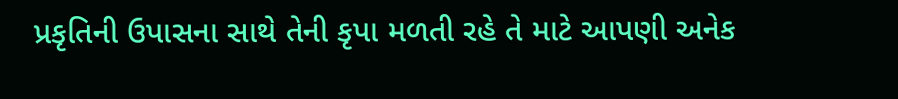પ્રકૃતિની ઉપાસના સાથે તેની કૃપા મળતી રહે તે માટે આપણી અનેક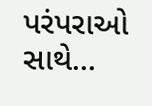પરંપરાઓ સાથે...